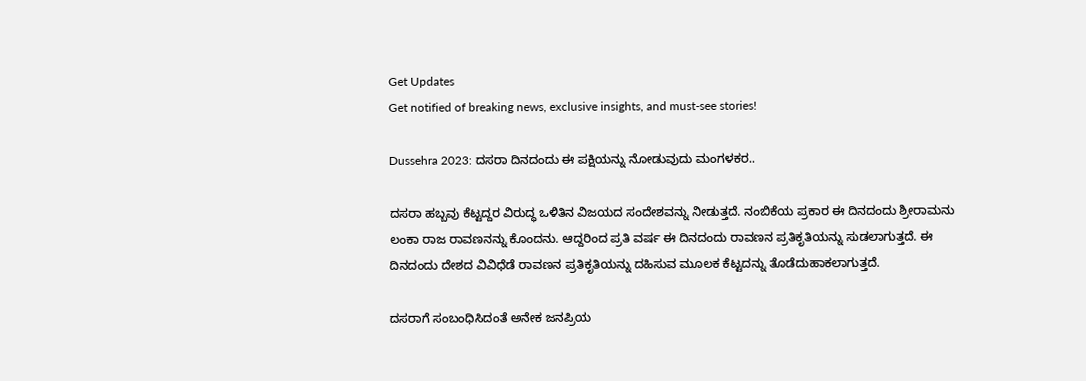Get Updates
Get notified of breaking news, exclusive insights, and must-see stories!

Dussehra 2023: ದಸರಾ ದಿನದಂದು ಈ ಪಕ್ಷಿಯನ್ನು ನೋಡುವುದು ಮಂಗಳಕರ..

ದಸರಾ ಹಬ್ಬವು ಕೆಟ್ಟದ್ದರ ವಿರುದ್ಧ ಒಳಿತಿನ ವಿಜಯದ ಸಂದೇಶವನ್ನು ನೀಡುತ್ತದೆ. ನಂಬಿಕೆಯ ಪ್ರಕಾರ ಈ ದಿನದಂದು ಶ್ರೀರಾಮನು ಲಂಕಾ ರಾಜ ರಾವಣನನ್ನು ಕೊಂದನು. ಆದ್ದರಿಂದ ಪ್ರತಿ ವರ್ಷ ಈ ದಿನದಂದು ರಾವಣನ ಪ್ರತಿಕೃತಿಯನ್ನು ಸುಡಲಾಗುತ್ತದೆ. ಈ ದಿನದಂದು ದೇಶದ ವಿವಿಧೆಡೆ ರಾವಣನ ಪ್ರತಿಕೃತಿಯನ್ನು ದಹಿಸುವ ಮೂಲಕ ಕೆಟ್ಟದನ್ನು ತೊಡೆದುಹಾಕಲಾಗುತ್ತದೆ.

ದಸರಾಗೆ ಸಂಬಂಧಿಸಿದಂತೆ ಅನೇಕ ಜನಪ್ರಿಯ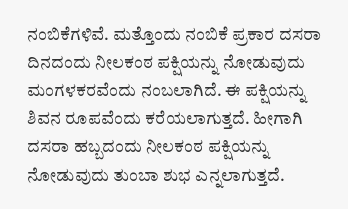ನಂಬಿಕೆಗಳಿವೆ. ಮತ್ತೊಂದು ನಂಬಿಕೆ ಪ್ರಕಾರ ದಸರಾ ದಿನದಂದು ನೀಲಕಂಠ ಪಕ್ಷಿಯನ್ನು ನೋಡುವುದು ಮಂಗಳಕರವೆಂದು ನಂಬಲಾಗಿದೆ. ಈ ಪಕ್ಷಿಯನ್ನು ಶಿವನ ರೂಪವೆಂದು ಕರೆಯಲಾಗುತ್ತದೆ. ಹೀಗಾಗಿ ದಸರಾ ಹಬ್ಬದಂದು ನೀಲಕಂಠ ಪಕ್ಷಿಯನ್ನು ನೋಡುವುದು ತುಂಬಾ ಶುಭ ಎನ್ನಲಾಗುತ್ತದೆ.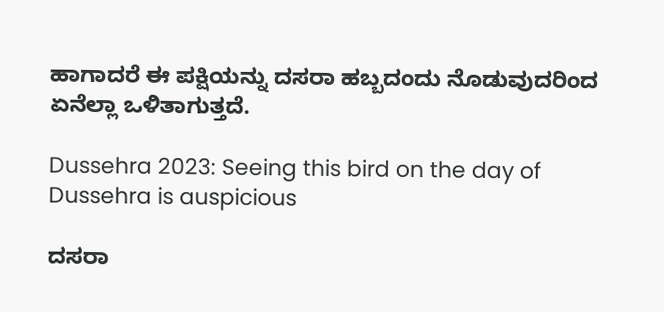ಹಾಗಾದರೆ ಈ ಪಕ್ಷಿಯನ್ನು ದಸರಾ ಹಬ್ಬದಂದು ನೊಡುವುದರಿಂದ ಏನೆಲ್ಲಾ ಒಳಿತಾಗುತ್ತದೆ.

Dussehra 2023: Seeing this bird on the day of Dussehra is auspicious

ದಸರಾ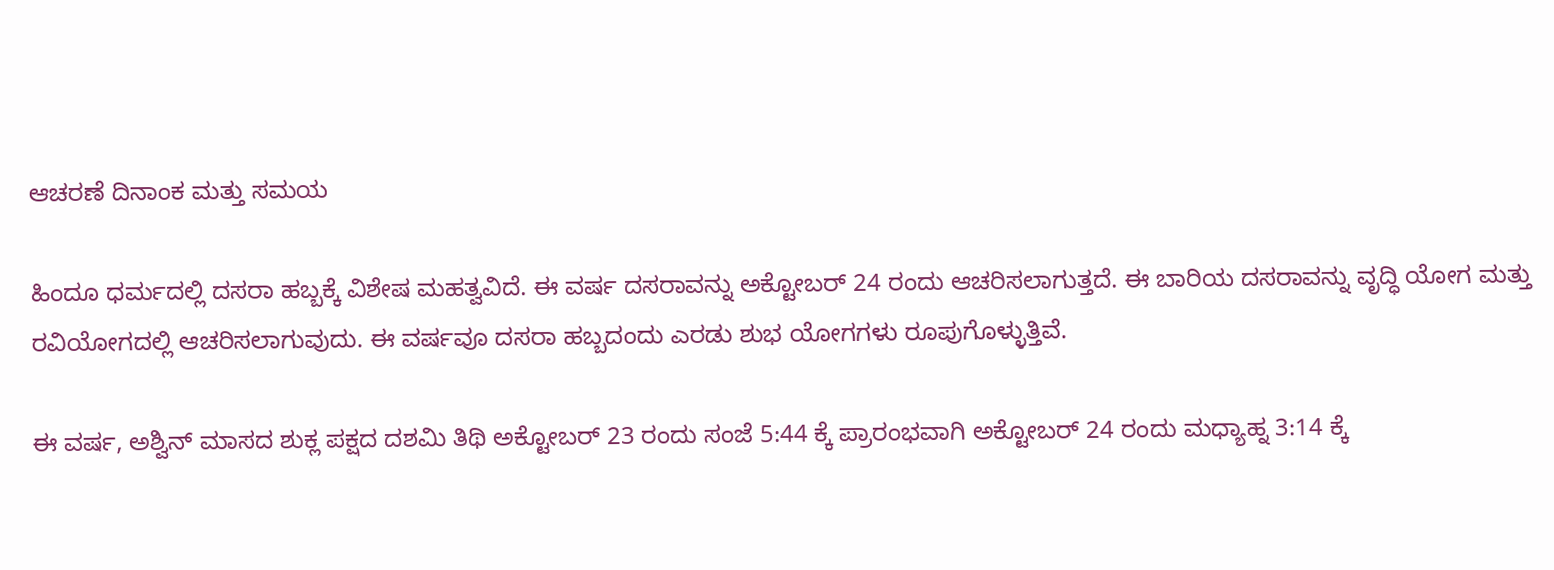ಆಚರಣೆ ದಿನಾಂಕ ಮತ್ತು ಸಮಯ

ಹಿಂದೂ ಧರ್ಮದಲ್ಲಿ ದಸರಾ ಹಬ್ಬಕ್ಕೆ ವಿಶೇಷ ಮಹತ್ವವಿದೆ. ಈ ವರ್ಷ ದಸರಾವನ್ನು ಅಕ್ಟೋಬರ್ 24 ರಂದು ಆಚರಿಸಲಾಗುತ್ತದೆ. ಈ ಬಾರಿಯ ದಸರಾವನ್ನು ವೃದ್ಧಿ ಯೋಗ ಮತ್ತು ರವಿಯೋಗದಲ್ಲಿ ಆಚರಿಸಲಾಗುವುದು. ಈ ವರ್ಷವೂ ದಸರಾ ಹಬ್ಬದಂದು ಎರಡು ಶುಭ ಯೋಗಗಳು ರೂಪುಗೊಳ್ಳುತ್ತಿವೆ.

ಈ ವರ್ಷ, ಅಶ್ವಿನ್ ಮಾಸದ ಶುಕ್ಲ ಪಕ್ಷದ ದಶಮಿ ತಿಥಿ ಅಕ್ಟೋಬರ್ 23 ರಂದು ಸಂಜೆ 5:44 ಕ್ಕೆ ಪ್ರಾರಂಭವಾಗಿ ಅಕ್ಟೋಬರ್ 24 ರಂದು ಮಧ್ಯಾಹ್ನ 3:14 ಕ್ಕೆ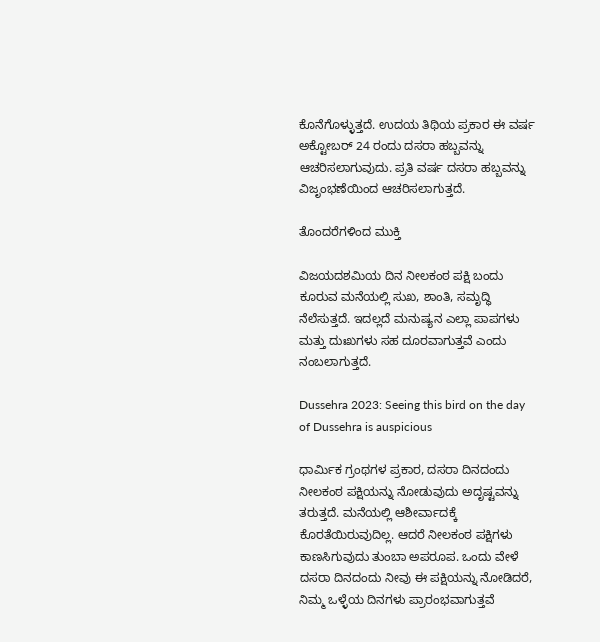ಕೊನೆಗೊಳ್ಳುತ್ತದೆ. ಉದಯ ತಿಥಿಯ ಪ್ರಕಾರ ಈ ವರ್ಷ ಅಕ್ಟೋಬರ್ 24 ರಂದು ದಸರಾ ಹಬ್ಬವನ್ನು ಆಚರಿಸಲಾಗುವುದು. ಪ್ರತಿ ವರ್ಷ ದಸರಾ ಹಬ್ಬವನ್ನು ವಿಜೃಂಭಣೆಯಿಂದ ಆಚರಿಸಲಾಗುತ್ತದೆ.

ತೊಂದರೆಗಳಿಂದ ಮುಕ್ತಿ

ವಿಜಯದಶಮಿಯ ದಿನ ನೀಲಕಂಠ ಪಕ್ಷಿ ಬಂದು ಕೂರುವ ಮನೆಯಲ್ಲಿ ಸುಖ, ಶಾಂತಿ, ಸಮೃದ್ಧಿ ನೆಲೆಸುತ್ತದೆ. ಇದಲ್ಲದೆ ಮನುಷ್ಯನ ಎಲ್ಲಾ ಪಾಪಗಳು ಮತ್ತು ದುಃಖಗಳು ಸಹ ದೂರವಾಗುತ್ತವೆ ಎಂದು ನಂಬಲಾಗುತ್ತದೆ.

Dussehra 2023: Seeing this bird on the day of Dussehra is auspicious

ಧಾರ್ಮಿಕ ಗ್ರಂಥಗಳ ಪ್ರಕಾರ, ದಸರಾ ದಿನದಂದು ನೀಲಕಂಠ ಪಕ್ಷಿಯನ್ನು ನೋಡುವುದು ಅದೃಷ್ಟವನ್ನು ತರುತ್ತದೆ. ಮನೆಯಲ್ಲಿ ಆಶೀರ್ವಾದಕ್ಕೆ ಕೊರತೆಯಿರುವುದಿಲ್ಲ. ಆದರೆ ನೀಲಕಂಠ ಪಕ್ಷಿಗಳು ಕಾಣಸಿಗುವುದು ತುಂಬಾ ಅಪರೂಪ. ಒಂದು ವೇಳೆ ದಸರಾ ದಿನದಂದು ನೀವು ಈ ಪಕ್ಷಿಯನ್ನು ನೋಡಿದರೆ, ನಿಮ್ಮ ಒಳ್ಳೆಯ ದಿನಗಳು ಪ್ರಾರಂಭವಾಗುತ್ತವೆ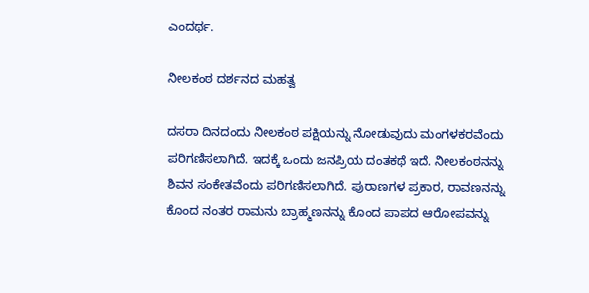ಎಂದರ್ಥ.

ನೀಲಕಂಠ ದರ್ಶನದ ಮಹತ್ವ

ದಸರಾ ದಿನದಂದು ನೀಲಕಂಠ ಪಕ್ಷಿಯನ್ನು ನೋಡುವುದು ಮಂಗಳಕರವೆಂದು ಪರಿಗಣಿಸಲಾಗಿದೆ. ಇದಕ್ಕೆ ಒಂದು ಜನಪ್ರಿಯ ದಂತಕಥೆ ಇದೆ. ನೀಲಕಂಠನನ್ನು ಶಿವನ ಸಂಕೇತವೆಂದು ಪರಿಗಣಿಸಲಾಗಿದೆ. ಪುರಾಣಗಳ ಪ್ರಕಾರ, ರಾವಣನನ್ನು ಕೊಂದ ನಂತರ ರಾಮನು ಬ್ರಾಹ್ಮಣನನ್ನು ಕೊಂದ ಪಾಪದ ಆರೋಪವನ್ನು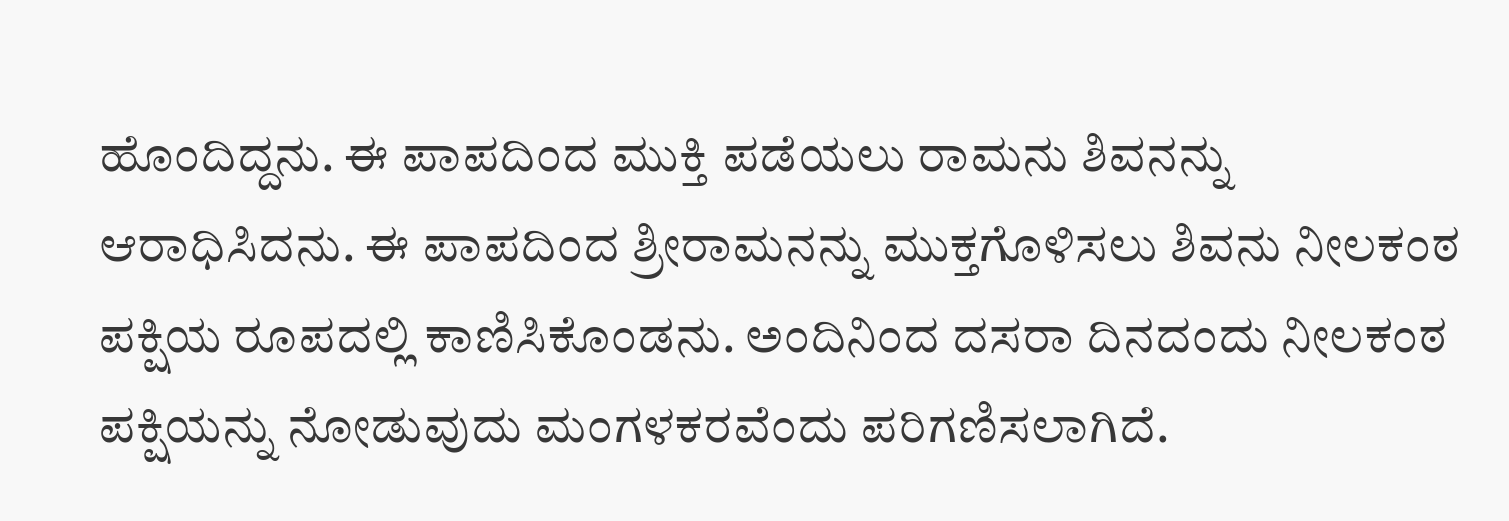ಹೊಂದಿದ್ದನು. ಈ ಪಾಪದಿಂದ ಮುಕ್ತಿ ಪಡೆಯಲು ರಾಮನು ಶಿವನನ್ನು ಆರಾಧಿಸಿದನು. ಈ ಪಾಪದಿಂದ ಶ್ರೀರಾಮನನ್ನು ಮುಕ್ತಗೊಳಿಸಲು ಶಿವನು ನೀಲಕಂಠ ಪಕ್ಷಿಯ ರೂಪದಲ್ಲಿ ಕಾಣಿಸಿಕೊಂಡನು. ಅಂದಿನಿಂದ ದಸರಾ ದಿನದಂದು ನೀಲಕಂಠ ಪಕ್ಷಿಯನ್ನು ನೋಡುವುದು ಮಂಗಳಕರವೆಂದು ಪರಿಗಣಿಸಲಾಗಿದೆ.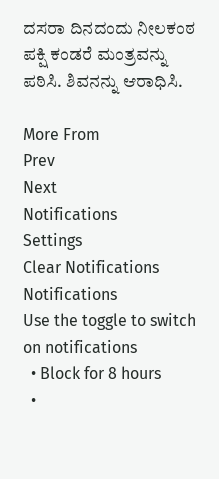ದಸರಾ ದಿನದಂದು ನೀಲಕಂಠ ಪಕ್ಷಿ ಕಂಡರೆ ಮಂತ್ರವನ್ನು ಪಠಿಸಿ. ಶಿವನನ್ನು ಆರಾಧಿಸಿ.

More From
Prev
Next
Notifications
Settings
Clear Notifications
Notifications
Use the toggle to switch on notifications
  • Block for 8 hours
  •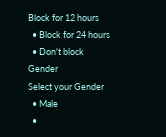Block for 12 hours
  • Block for 24 hours
  • Don't block
Gender
Select your Gender
  • Male
  •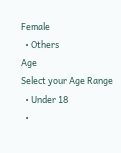Female
  • Others
Age
Select your Age Range
  • Under 18
  •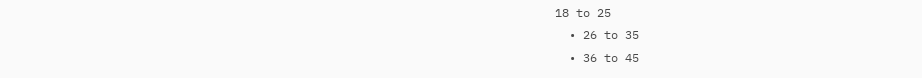18 to 25
  • 26 to 35
  • 36 to 45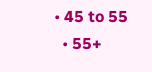• 45 to 55
  • 55+